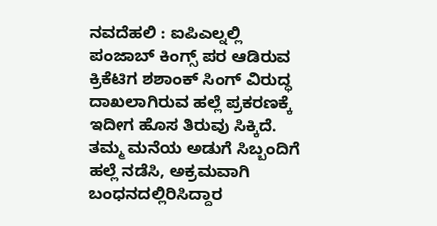ನವದೆಹಲಿ : ಐಪಿಎಲ್ನಲ್ಲಿ ಪಂಜಾಬ್ ಕಿಂಗ್ಸ್ ಪರ ಆಡಿರುವ ಕ್ರಿಕೆಟಿಗ ಶಶಾಂಕ್ ಸಿಂಗ್ ವಿರುದ್ಧ ದಾಖಲಾಗಿರುವ ಹಲ್ಲೆ ಪ್ರಕರಣಕ್ಕೆ ಇದೀಗ ಹೊಸ ತಿರುವು ಸಿಕ್ಕಿದೆ. ತಮ್ಮ ಮನೆಯ ಅಡುಗೆ ಸಿಬ್ಬಂದಿಗೆ ಹಲ್ಲೆ ನಡೆಸಿ, ಅಕ್ರಮವಾಗಿ ಬಂಧನದಲ್ಲಿರಿಸಿದ್ದಾರ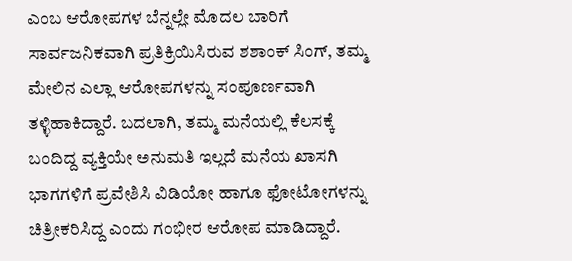ಎಂಬ ಆರೋಪಗಳ ಬೆನ್ನಲ್ಲೇ ಮೊದಲ ಬಾರಿಗೆ ಸಾರ್ವಜನಿಕವಾಗಿ ಪ್ರತಿಕ್ರಿಯಿಸಿರುವ ಶಶಾಂಕ್ ಸಿಂಗ್, ತಮ್ಮ ಮೇಲಿನ ಎಲ್ಲಾ ಆರೋಪಗಳನ್ನು ಸಂಪೂರ್ಣವಾಗಿ ತಳ್ಳಿಹಾಕಿದ್ದಾರೆ. ಬದಲಾಗಿ, ತಮ್ಮ ಮನೆಯಲ್ಲಿ ಕೆಲಸಕ್ಕೆ ಬಂದಿದ್ದ ವ್ಯಕ್ತಿಯೇ ಅನುಮತಿ ಇಲ್ಲದೆ ಮನೆಯ ಖಾಸಗಿ ಭಾಗಗಳಿಗೆ ಪ್ರವೇಶಿಸಿ ವಿಡಿಯೋ ಹಾಗೂ ಫೋಟೋಗಳನ್ನು ಚಿತ್ರೀಕರಿಸಿದ್ದ ಎಂದು ಗಂಭೀರ ಆರೋಪ ಮಾಡಿದ್ದಾರೆ.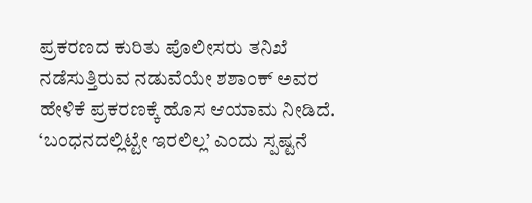ಪ್ರಕರಣದ ಕುರಿತು ಪೊಲೀಸರು ತನಿಖೆ ನಡೆಸುತ್ತಿರುವ ನಡುವೆಯೇ ಶಶಾಂಕ್ ಅವರ ಹೇಳಿಕೆ ಪ್ರಕರಣಕ್ಕೆ ಹೊಸ ಆಯಾಮ ನೀಡಿದೆ.
‘ಬಂಧನದಲ್ಲಿಟ್ಟೇ ಇರಲಿಲ್ಲ’ ಎಂದು ಸ್ಪಷ್ಟನೆ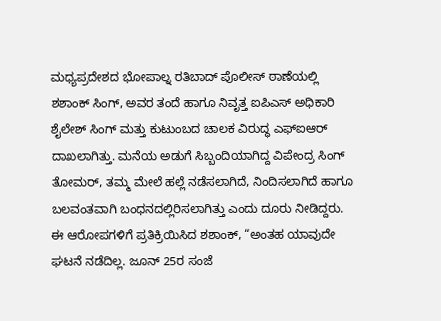ಮಧ್ಯಪ್ರದೇಶದ ಭೋಪಾಲ್ನ ರತಿಬಾದ್ ಪೊಲೀಸ್ ಠಾಣೆಯಲ್ಲಿ ಶಶಾಂಕ್ ಸಿಂಗ್, ಅವರ ತಂದೆ ಹಾಗೂ ನಿವೃತ್ತ ಐಪಿಎಸ್ ಅಧಿಕಾರಿ ಶೈಲೇಶ್ ಸಿಂಗ್ ಮತ್ತು ಕುಟುಂಬದ ಚಾಲಕ ವಿರುದ್ಧ ಎಫ್ಐಆರ್ ದಾಖಲಾಗಿತ್ತು. ಮನೆಯ ಅಡುಗೆ ಸಿಬ್ಬಂದಿಯಾಗಿದ್ದ ವಿಪೇಂದ್ರ ಸಿಂಗ್ ತೋಮರ್, ತಮ್ಮ ಮೇಲೆ ಹಲ್ಲೆ ನಡೆಸಲಾಗಿದೆ, ನಿಂದಿಸಲಾಗಿದೆ ಹಾಗೂ ಬಲವಂತವಾಗಿ ಬಂಧನದಲ್ಲಿರಿಸಲಾಗಿತ್ತು ಎಂದು ದೂರು ನೀಡಿದ್ದರು. ಈ ಆರೋಪಗಳಿಗೆ ಪ್ರತಿಕ್ರಿಯಿಸಿದ ಶಶಾಂಕ್, “ಅಂತಹ ಯಾವುದೇ ಘಟನೆ ನಡೆದಿಲ್ಲ. ಜೂನ್ 25ರ ಸಂಜೆ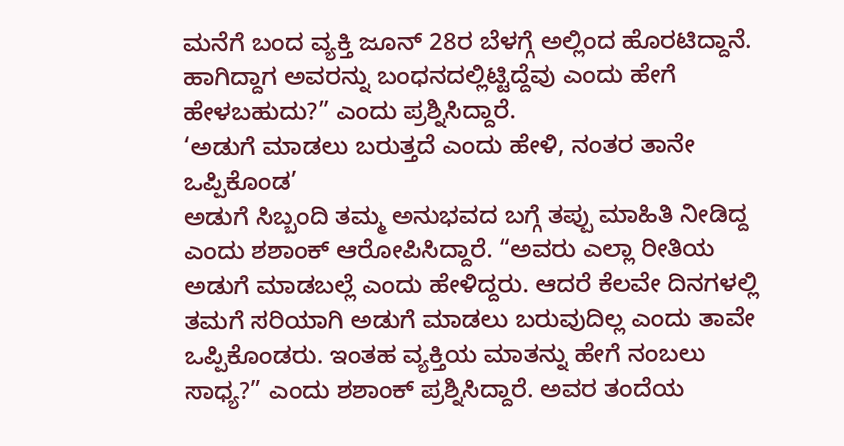ಮನೆಗೆ ಬಂದ ವ್ಯಕ್ತಿ ಜೂನ್ 28ರ ಬೆಳಗ್ಗೆ ಅಲ್ಲಿಂದ ಹೊರಟಿದ್ದಾನೆ. ಹಾಗಿದ್ದಾಗ ಅವರನ್ನು ಬಂಧನದಲ್ಲಿಟ್ಟಿದ್ದೆವು ಎಂದು ಹೇಗೆ ಹೇಳಬಹುದು?” ಎಂದು ಪ್ರಶ್ನಿಸಿದ್ದಾರೆ.
‘ಅಡುಗೆ ಮಾಡಲು ಬರುತ್ತದೆ ಎಂದು ಹೇಳಿ, ನಂತರ ತಾನೇ ಒಪ್ಪಿಕೊಂಡ’
ಅಡುಗೆ ಸಿಬ್ಬಂದಿ ತಮ್ಮ ಅನುಭವದ ಬಗ್ಗೆ ತಪ್ಪು ಮಾಹಿತಿ ನೀಡಿದ್ದ ಎಂದು ಶಶಾಂಕ್ ಆರೋಪಿಸಿದ್ದಾರೆ. “ಅವರು ಎಲ್ಲಾ ರೀತಿಯ ಅಡುಗೆ ಮಾಡಬಲ್ಲೆ ಎಂದು ಹೇಳಿದ್ದರು. ಆದರೆ ಕೆಲವೇ ದಿನಗಳಲ್ಲಿ ತಮಗೆ ಸರಿಯಾಗಿ ಅಡುಗೆ ಮಾಡಲು ಬರುವುದಿಲ್ಲ ಎಂದು ತಾವೇ ಒಪ್ಪಿಕೊಂಡರು. ಇಂತಹ ವ್ಯಕ್ತಿಯ ಮಾತನ್ನು ಹೇಗೆ ನಂಬಲು ಸಾಧ್ಯ?” ಎಂದು ಶಶಾಂಕ್ ಪ್ರಶ್ನಿಸಿದ್ದಾರೆ. ಅವರ ತಂದೆಯ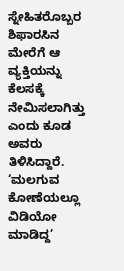ಸ್ನೇಹಿತರೊಬ್ಬರ ಶಿಫಾರಸಿನ ಮೇರೆಗೆ ಆ ವ್ಯಕ್ತಿಯನ್ನು ಕೆಲಸಕ್ಕೆ ನೇಮಿಸಲಾಗಿತ್ತು ಎಂದು ಕೂಡ ಅವರು ತಿಳಿಸಿದ್ದಾರೆ.
‘ಮಲಗುವ ಕೋಣೆಯಲ್ಲೂ ವಿಡಿಯೋ ಮಾಡಿದ್ದ’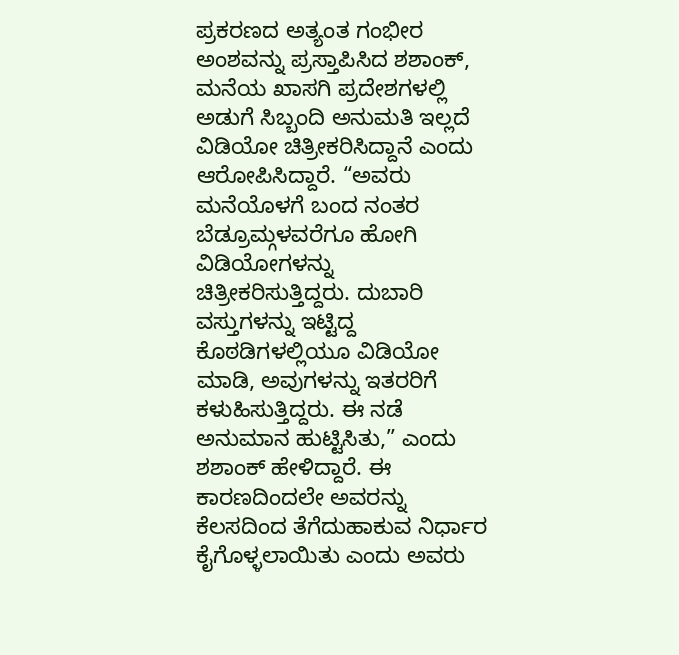ಪ್ರಕರಣದ ಅತ್ಯಂತ ಗಂಭೀರ ಅಂಶವನ್ನು ಪ್ರಸ್ತಾಪಿಸಿದ ಶಶಾಂಕ್, ಮನೆಯ ಖಾಸಗಿ ಪ್ರದೇಶಗಳಲ್ಲಿ ಅಡುಗೆ ಸಿಬ್ಬಂದಿ ಅನುಮತಿ ಇಲ್ಲದೆ ವಿಡಿಯೋ ಚಿತ್ರೀಕರಿಸಿದ್ದಾನೆ ಎಂದು ಆರೋಪಿಸಿದ್ದಾರೆ. “ಅವರು ಮನೆಯೊಳಗೆ ಬಂದ ನಂತರ ಬೆಡ್ರೂಮ್ಗಳವರೆಗೂ ಹೋಗಿ ವಿಡಿಯೋಗಳನ್ನು ಚಿತ್ರೀಕರಿಸುತ್ತಿದ್ದರು. ದುಬಾರಿ ವಸ್ತುಗಳನ್ನು ಇಟ್ಟಿದ್ದ ಕೊಠಡಿಗಳಲ್ಲಿಯೂ ವಿಡಿಯೋ ಮಾಡಿ, ಅವುಗಳನ್ನು ಇತರರಿಗೆ ಕಳುಹಿಸುತ್ತಿದ್ದರು. ಈ ನಡೆ ಅನುಮಾನ ಹುಟ್ಟಿಸಿತು,” ಎಂದು ಶಶಾಂಕ್ ಹೇಳಿದ್ದಾರೆ. ಈ ಕಾರಣದಿಂದಲೇ ಅವರನ್ನು ಕೆಲಸದಿಂದ ತೆಗೆದುಹಾಕುವ ನಿರ್ಧಾರ ಕೈಗೊಳ್ಳಲಾಯಿತು ಎಂದು ಅವರು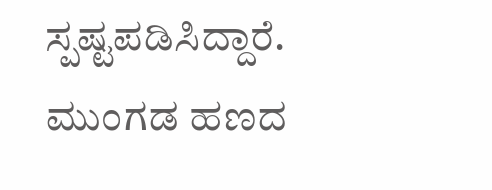ಸ್ಪಷ್ಟಪಡಿಸಿದ್ದಾರೆ.
ಮುಂಗಡ ಹಣದ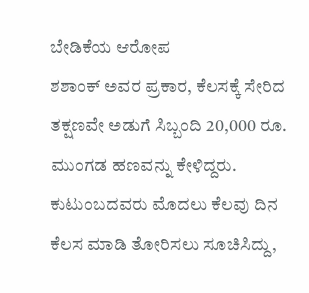ಬೇಡಿಕೆಯ ಆರೋಪ
ಶಶಾಂಕ್ ಅವರ ಪ್ರಕಾರ, ಕೆಲಸಕ್ಕೆ ಸೇರಿದ ತಕ್ಷಣವೇ ಅಡುಗೆ ಸಿಬ್ಬಂದಿ 20,000 ರೂ. ಮುಂಗಡ ಹಣವನ್ನು ಕೇಳಿದ್ದರು. ಕುಟುಂಬದವರು ಮೊದಲು ಕೆಲವು ದಿನ ಕೆಲಸ ಮಾಡಿ ತೋರಿಸಲು ಸೂಚಿಸಿದ್ದು,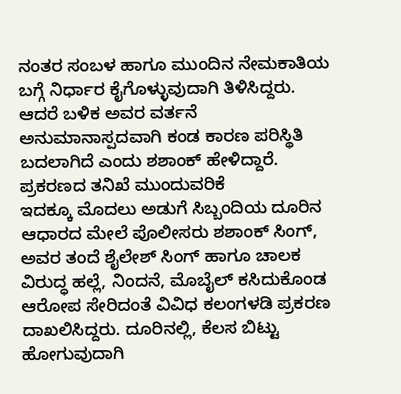ನಂತರ ಸಂಬಳ ಹಾಗೂ ಮುಂದಿನ ನೇಮಕಾತಿಯ ಬಗ್ಗೆ ನಿರ್ಧಾರ ಕೈಗೊಳ್ಳುವುದಾಗಿ ತಿಳಿಸಿದ್ದರು. ಆದರೆ ಬಳಿಕ ಅವರ ವರ್ತನೆ ಅನುಮಾನಾಸ್ಪದವಾಗಿ ಕಂಡ ಕಾರಣ ಪರಿಸ್ಥಿತಿ ಬದಲಾಗಿದೆ ಎಂದು ಶಶಾಂಕ್ ಹೇಳಿದ್ದಾರೆ.
ಪ್ರಕರಣದ ತನಿಖೆ ಮುಂದುವರಿಕೆ
ಇದಕ್ಕೂ ಮೊದಲು ಅಡುಗೆ ಸಿಬ್ಬಂದಿಯ ದೂರಿನ ಆಧಾರದ ಮೇಲೆ ಪೊಲೀಸರು ಶಶಾಂಕ್ ಸಿಂಗ್, ಅವರ ತಂದೆ ಶೈಲೇಶ್ ಸಿಂಗ್ ಹಾಗೂ ಚಾಲಕ ವಿರುದ್ಧ ಹಲ್ಲೆ, ನಿಂದನೆ, ಮೊಬೈಲ್ ಕಸಿದುಕೊಂಡ ಆರೋಪ ಸೇರಿದಂತೆ ವಿವಿಧ ಕಲಂಗಳಡಿ ಪ್ರಕರಣ ದಾಖಲಿಸಿದ್ದರು. ದೂರಿನಲ್ಲಿ, ಕೆಲಸ ಬಿಟ್ಟು ಹೋಗುವುದಾಗಿ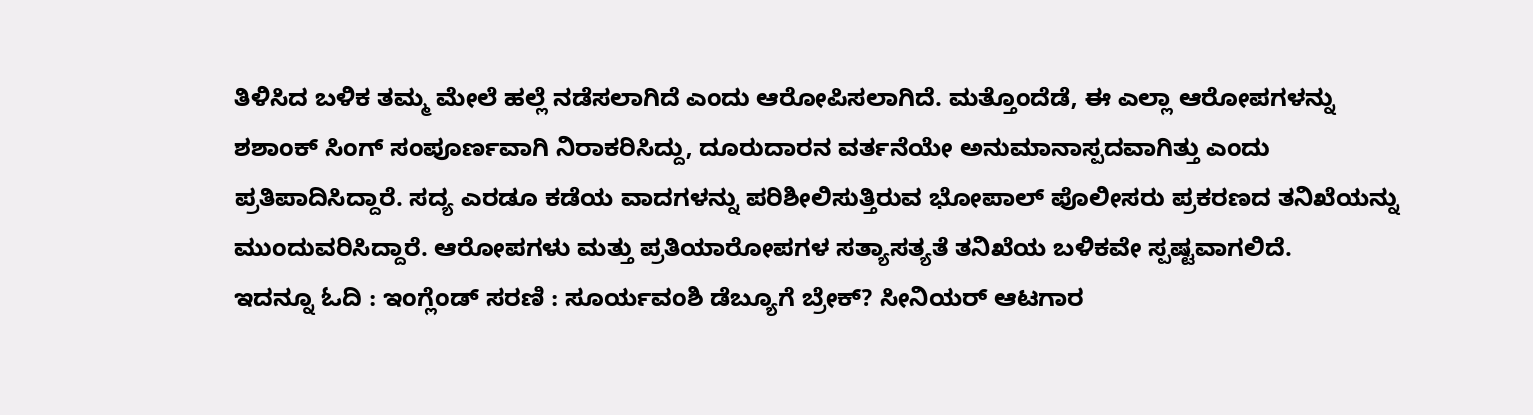ತಿಳಿಸಿದ ಬಳಿಕ ತಮ್ಮ ಮೇಲೆ ಹಲ್ಲೆ ನಡೆಸಲಾಗಿದೆ ಎಂದು ಆರೋಪಿಸಲಾಗಿದೆ. ಮತ್ತೊಂದೆಡೆ, ಈ ಎಲ್ಲಾ ಆರೋಪಗಳನ್ನು ಶಶಾಂಕ್ ಸಿಂಗ್ ಸಂಪೂರ್ಣವಾಗಿ ನಿರಾಕರಿಸಿದ್ದು, ದೂರುದಾರನ ವರ್ತನೆಯೇ ಅನುಮಾನಾಸ್ಪದವಾಗಿತ್ತು ಎಂದು ಪ್ರತಿಪಾದಿಸಿದ್ದಾರೆ. ಸದ್ಯ ಎರಡೂ ಕಡೆಯ ವಾದಗಳನ್ನು ಪರಿಶೀಲಿಸುತ್ತಿರುವ ಭೋಪಾಲ್ ಪೊಲೀಸರು ಪ್ರಕರಣದ ತನಿಖೆಯನ್ನು ಮುಂದುವರಿಸಿದ್ದಾರೆ. ಆರೋಪಗಳು ಮತ್ತು ಪ್ರತಿಯಾರೋಪಗಳ ಸತ್ಯಾಸತ್ಯತೆ ತನಿಖೆಯ ಬಳಿಕವೇ ಸ್ಪಷ್ಟವಾಗಲಿದೆ.
ಇದನ್ನೂ ಓದಿ : ಇಂಗ್ಲೆಂಡ್ ಸರಣಿ : ಸೂರ್ಯವಂಶಿ ಡೆಬ್ಯೂಗೆ ಬ್ರೇಕ್? ಸೀನಿಯರ್ ಆಟಗಾರ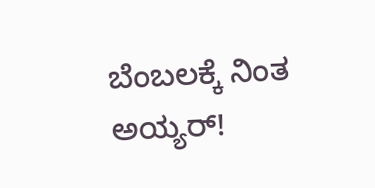ಬೆಂಬಲಕ್ಕೆ ನಿಂತ ಅಯ್ಯರ್!